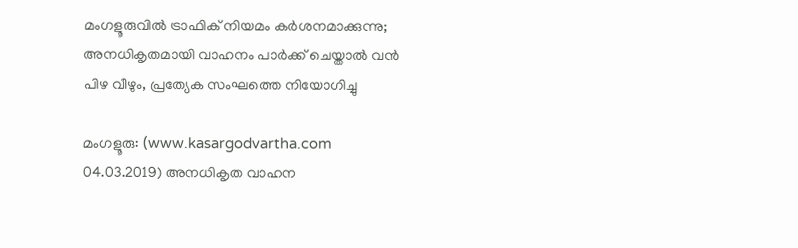മംഗളൂരുവില്‍ ട്രാഫിക് നിയമം കര്‍ശനമാക്കുന്നു; അനധികൃതമായി വാഹനം പാര്‍ക്ക് ചെയ്താല്‍ വന്‍ പിഴ വീഴും, പ്രത്യേക സംഘത്തെ നിയോഗിച്ചു

മംഗളൂരു: (www.kasargodvartha.com 04.03.2019) അനധികൃത വാഹന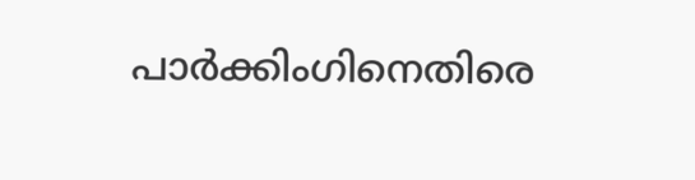പാര്‍ക്കിംഗിനെതിരെ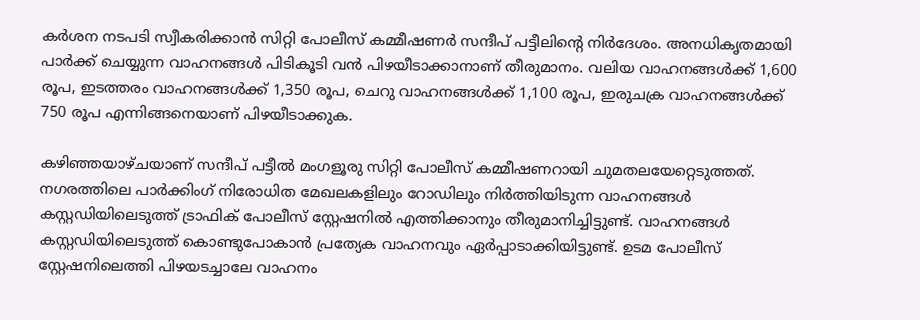കര്‍ശന നടപടി സ്വീകരിക്കാന്‍ സിറ്റി പോലീസ് കമ്മീഷണര്‍ സന്ദീപ് പട്ടീലിന്റെ നിര്‍ദേശം. അനധികൃതമായി പാര്‍ക്ക് ചെയ്യുന്ന വാഹനങ്ങള്‍ പിടികൂടി വന്‍ പിഴയീടാക്കാനാണ് തീരുമാനം. വലിയ വാഹനങ്ങള്‍ക്ക് 1,600 രൂപ, ഇടത്തരം വാഹനങ്ങള്‍ക്ക് 1,350 രൂപ, ചെറു വാഹനങ്ങള്‍ക്ക് 1,100 രൂപ, ഇരുചക്ര വാഹനങ്ങള്‍ക്ക് 750 രൂപ എന്നിങ്ങനെയാണ് പിഴയീടാക്കുക.

കഴിഞ്ഞയാഴ്ചയാണ് സന്ദീപ് പട്ടീല്‍ മംഗളൂരു സിറ്റി പോലീസ് കമ്മീഷണറായി ചുമതലയേറ്റെടുത്തത്. നഗരത്തിലെ പാര്‍ക്കിംഗ് നിരോധിത മേഖലകളിലും റോഡിലും നിര്‍ത്തിയിടുന്ന വാഹനങ്ങള്‍ കസ്റ്റഡിയിലെടുത്ത് ട്രാഫിക് പോലീസ് സ്റ്റേഷനില്‍ എത്തിക്കാനും തീരുമാനിച്ചിട്ടുണ്ട്. വാഹനങ്ങള്‍ കസ്റ്റഡിയിലെടുത്ത് കൊണ്ടുപോകാന്‍ പ്രത്യേക വാഹനവും ഏര്‍പ്പാടാക്കിയിട്ടുണ്ട്. ഉടമ പോലീസ് സ്റ്റേഷനിലെത്തി പിഴയടച്ചാലേ വാഹനം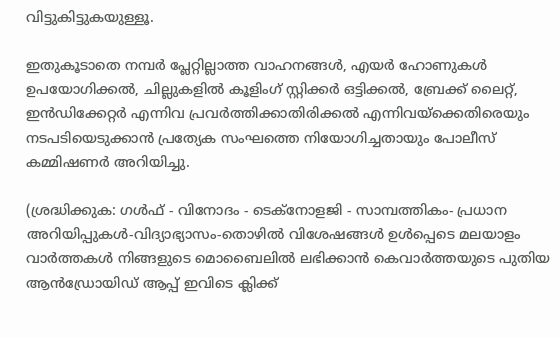വിട്ടുകിട്ടുകയുള്ളൂ.

ഇതുകൂടാതെ നമ്പര്‍ പ്ലേറ്റില്ലാത്ത വാഹനങ്ങള്‍, എയര്‍ ഹോണുകള്‍ ഉപയോഗിക്കല്‍, ചില്ലുകളില്‍ കൂളിംഗ് സ്റ്റിക്കര്‍ ഒട്ടിക്കല്‍, ബ്രേക്ക് ലൈറ്റ്, ഇന്‍ഡിക്കേറ്റര്‍ എന്നിവ പ്രവര്‍ത്തിക്കാതിരിക്കല്‍ എന്നിവയ്‌ക്കെതിരെയും നടപടിയെടുക്കാന്‍ പ്രത്യേക സംഘത്തെ നിയോഗിച്ചതായും പോലീസ് കമ്മിഷണര്‍ അറിയിച്ചു.

(ശ്രദ്ധിക്കുക: ഗൾഫ് - വിനോദം - ടെക്നോളജി - സാമ്പത്തികം- പ്രധാന അറിയിപ്പുകൾ-വിദ്യാഭ്യാസം-തൊഴിൽ വിശേഷങ്ങൾ ഉൾപ്പെടെ മലയാളം വാർത്തകൾ നിങ്ങളുടെ മൊബൈലിൽ ലഭിക്കാൻ കെവാർത്തയുടെ പുതിയ ആൻഡ്രോയിഡ് ആപ്പ് ഇവിടെ ക്ലിക്ക്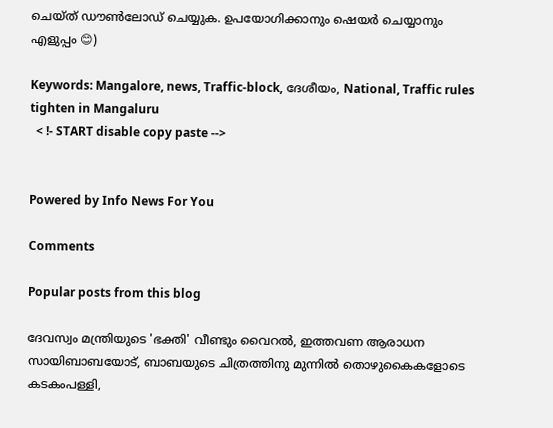ചെയ്ത് ഡൗൺലോഡ് ചെയ്യുക. ഉപയോഗിക്കാനും ഷെയർ ചെയ്യാനും എളുപ്പം 😊)

Keywords: Mangalore, news, Traffic-block, ദേശീയം, National, Traffic rules tighten in Mangaluru
  < !- START disable copy paste -->


Powered by Info News For You

Comments

Popular posts from this blog

ദേവസ്വം മന്ത്രിയുടെ 'ഭക്തി' വീണ്ടും വൈറല്‍, ഇത്തവണ ആരാധന സായിബാബയോട്, ബാബയുടെ ചിത്രത്തിനു മുന്നില്‍ തൊഴുകൈകളോടെ കടകംപള്ളി,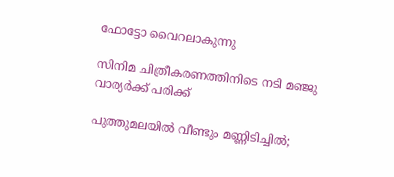ഫോട്ടോ വൈറലാകുന്നു

സിനിമ ചിത്രീകരണത്തിനിടെ നടി മഞ്ജു വാര്യര്‍ക്ക് പരിക്ക്

പുത്തുമലയില്‍ വീണ്ടും മണ്ണിടിച്ചില്‍;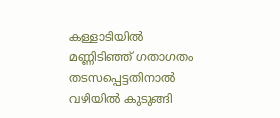കള്ളാടിയില്‍ മണ്ണിടിഞ്ഞ് ഗതാഗതം തടസപ്പെട്ടതിനാല്‍ വഴിയില്‍ കുടുങ്ങി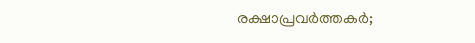രക്ഷാപ്രവര്‍ത്തകര്‍;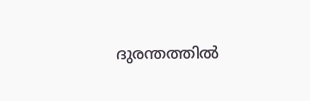ദുരന്തത്തില്‍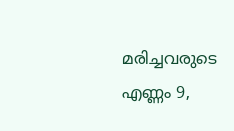മരിച്ചവരുടെ എണ്ണം 9,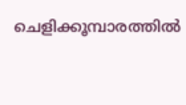ചെളിക്കൂമ്പാരത്തില്‍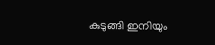കുടുങ്ങി ഇനിയും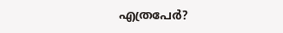എത്രപേര്‍?